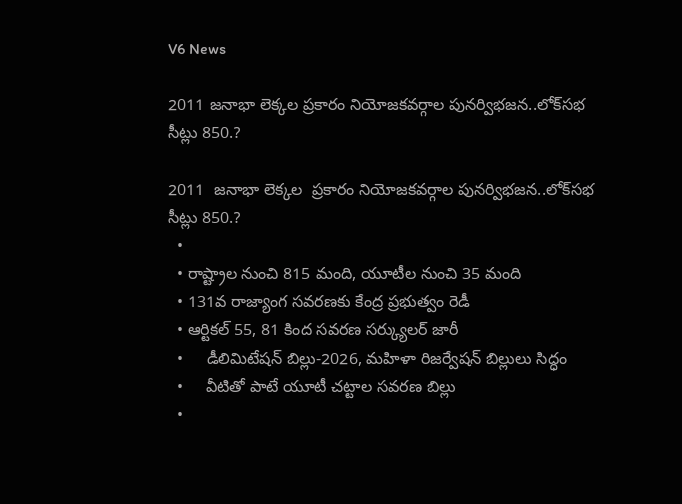V6 News

2011 జనాభా లెక్కల ప్రకారం నియోజకవర్గాల పునర్విభజన..లోక్‌‌‌‌సభ సీట్లు 850.?

2011  జనాభా లెక్కల  ప్రకారం నియోజకవర్గాల పునర్విభజన..లోక్‌‌‌‌సభ సీట్లు 850.?
  •
  • రాష్ట్రాల నుంచి 815 మంది, యూటీల నుంచి 35 మంది
  • 131వ రాజ్యాంగ సవరణకు కేంద్ర ప్రభుత్వం రెడీ
  • ఆర్టికల్ 55, 81 కింద సవరణ సర్క్యులర్ జారీ
  •     డీలిమిటేషన్ బిల్లు-2026, మహిళా రిజర్వేషన్‌‌‌‌ బిల్లులు సిద్ధం
  •     వీటితో పాటే యూటీ చట్టాల సవరణ బిల్లు
  •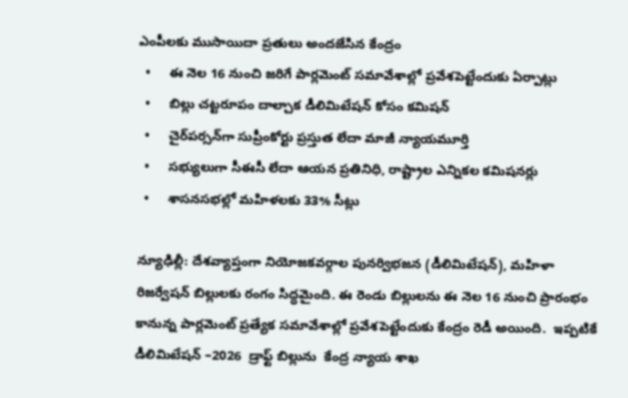ఎంపీలకు ముసాయిదా ప్రతులు అందజేసిన కేంద్రం
  •     ఈ నెల 16 నుంచి జరిగే పార్లమెంట్‌‌‌‌ సమావేశాల్లో ప్రవేశపెట్టేందుకు ఏర్పాట్లు
  •     బిల్లు చట్టరూపం దాల్చాక డీలిమిటేషన్‌‌‌‌ కోసం కమిషన్‌‌‌‌
  •     చైర్‌‌‌‌పర్సన్‌‌‌‌గా సుప్రీంకోర్టు ప్రస్తుత లేదా మాజీ న్యాయమూర్తి
  •     సభ్యులుగా సీఈసీ లేదా ఆయన ప్రతినిధి, రాష్ట్రాల ఎన్నికల కమిషనర్లు
  •     శాసనసభల్లో మహిళలకు 33% సీట్లు

న్యూఢిల్లీ: దేశవ్యాప్తంగా నియోజకవర్గాల పునర్విభజన (డీలిమిటేషన్‌‌‌‌), మహిళా రిజర్వేషన్ బిల్లులకు రంగం సిద్ధమైంది. ఈ రెండు బిల్లులను ఈ నెల 16 నుంచి ప్రారంభం కానున్న పార్లమెంట్‌‌‌‌ ప్రత్యేక సమావేశాల్లో ప్రవేశపెట్టేందుకు కేంద్రం రెడీ అయింది.  ఇప్పటికే డీలిమిటేషన్ –2026  డ్రాఫ్ట్ బిల్లును  కేంద్ర న్యాయ శాఖ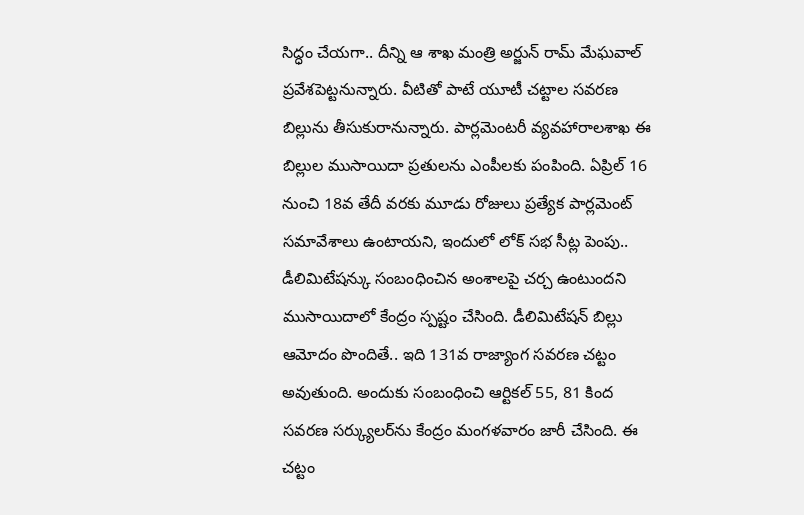సిద్ధం చేయగా.. దీన్ని ఆ శాఖ మంత్రి అర్జున్‌‌‌‌ రామ్ మేఘవాల్‌‌‌‌ ప్రవేశపెట్టనున్నారు. వీటితో పాటే యూటీ చట్టాల సవరణ బిల్లును తీసుకురానున్నారు. పార్లమెంటరీ వ్యవహారాలశాఖ ఈ బిల్లుల ముసాయిదా ప్రతులను ఎంపీలకు పంపింది. ఏప్రిల్ 16 నుంచి 18వ తేదీ వరకు మూడు రోజులు ప్రత్యేక పార్లమెంట్ సమావేశాలు ఉంటాయని, ఇందులో లోక్ సభ సీట్ల పెంపు.. డీలిమిటేషన్కు సంబంధించిన అంశాలపై చర్చ ఉంటుందని ముసాయిదాలో కేంద్రం స్పష్టం చేసింది. డీలిమిటేషన్‌‌‌‌ బిల్లు ఆమోదం పొందితే.. ఇది 131వ రాజ్యాంగ సవరణ చట్టం అవుతుంది. అందుకు సంబంధించి ఆర్టికల్ 55, 81 కింద సవరణ సర్క్యులర్‌‌‌‌‌‌‌‌ను కేంద్రం మంగళవారం జారీ చేసింది. ఈ చట్టం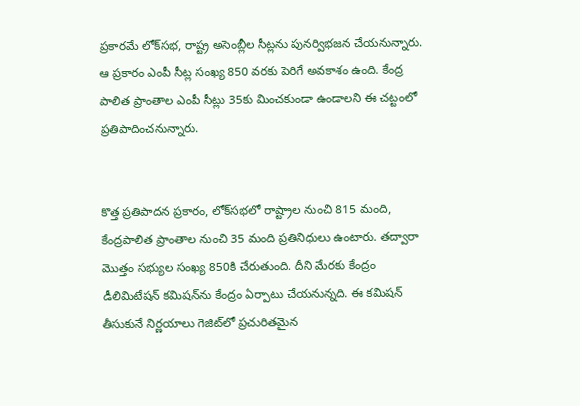ప్రకారమే లోక్‌‌‌‌సభ, రాష్ట్ర అసెంబ్లీల సీట్లను పునర్విభజన చేయనున్నారు. ఆ ప్రకారం ఎంపీ సీట్ల సంఖ్య 850 వరకు పెరిగే అవకాశం ఉంది. కేంద్ర పాలిత ప్రాంతాల ఎంపీ సీట్లు 35కు మించకుండా ఉండాలని ఈ చట్టంలో ప్రతిపాదించనున్నారు.


కొత్త ప్రతిపాదన ప్రకారం, లోక్‌‌‌‌సభలో రాష్ట్రాల నుంచి 815 మంది, కేంద్రపాలిత ప్రాంతాల నుంచి 35 మంది ప్రతినిధులు ఉంటారు. తద్వారా మొత్తం సభ్యుల సంఖ్య 850కి చేరుతుంది. దీని మేరకు కేంద్రం డీలిమిటేషన్‌‌‌‌ కమిషన్‌‌‌‌ను కేంద్రం ఏర్పాటు చేయనున్నది. ఈ కమిషన్ తీసుకునే నిర్ణయాలు గెజిట్‌‌‌‌లో ప్రచురితమైన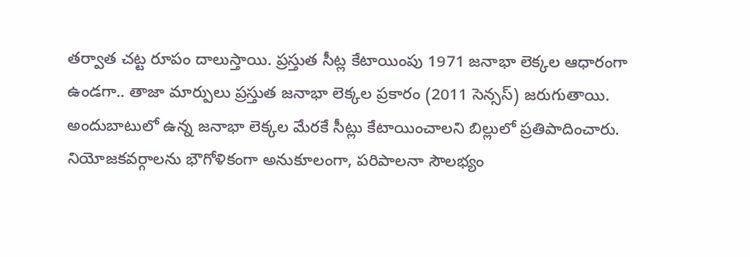తర్వాత చట్ట రూపం దాలుస్తాయి. ప్రస్తుత సీట్ల కేటాయింపు 1971 జనాభా లెక్కల ఆధారంగా ఉండగా.. తాజా మార్పులు ప్రస్తుత జనాభా లెక్కల ప్రకారం (2011 సెన్సస్‌‌‌‌) జరుగుతాయి. అందుబాటులో ఉన్న జనాభా లెక్కల మేరకే సీట్లు కేటాయించాలని బిల్లులో ప్రతిపాదించారు. నియోజకవర్గాలను భౌగోళికంగా అనుకూలంగా, పరిపాలనా సౌలభ్యం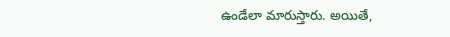ఉండేలా మారుస్తారు. అయితే,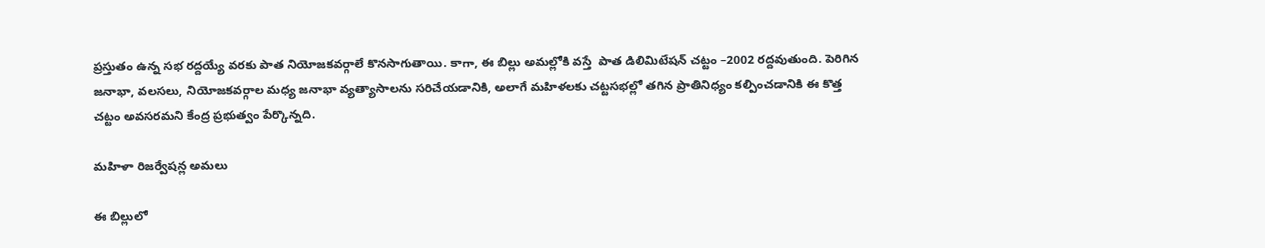ప్రస్తుతం ఉన్న సభ రద్దయ్యే వరకు పాత నియోజకవర్గాలే కొనసాగుతాయి. కాగా, ఈ బిల్లు అమల్లోకి వస్తే  పాత డిలిమిటేషన్ చట్టం –2002 రద్దవుతుంది. పెరిగిన జనాభా, వలసలు, నియోజకవర్గాల మధ్య జనాభా వ్యత్యాసాలను సరిచేయడానికి, అలాగే మహిళలకు చట్టసభల్లో తగిన ప్రాతినిధ్యం కల్పించడానికి ఈ కొత్త చట్టం అవసరమని కేంద్ర ప్రభుత్వం పేర్కొన్నది.

మహిళా రిజర్వేషన్ల అమలు

ఈ బిల్లులో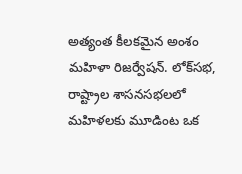అత్యంత కీలకమైన అంశం మహిళా రిజర్వేషన్. లోక్‌‌‌‌సభ, రాష్ట్రాల శాసనసభలలో మహిళలకు మూడింట ఒక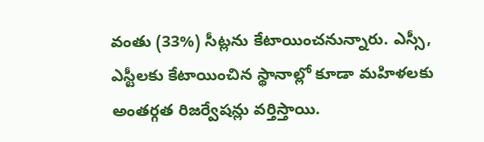వంతు (33%) సీట్లను కేటాయించనున్నారు. ఎస్సీ, ఎస్టీలకు కేటాయించిన స్థానాల్లో కూడా మహిళలకు అంతర్గత రిజర్వేషన్లు వర్తిస్తాయి.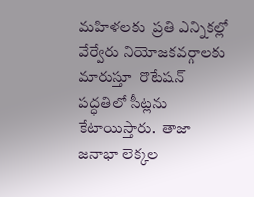మహిళలకు  ప్రతి ఎన్నికల్లో వేర్వేరు నియోజకవర్గాలకు మారుస్తూ  రొటేషన్ పద్ధతిలో సీట్లను కేటాయిస్తారు.  తాజా జనాభా లెక్కల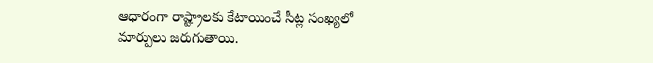ఆధారంగా రాష్ట్రాలకు కేటాయించే సీట్ల సంఖ్యలో మార్పులు జరుగుతాయి.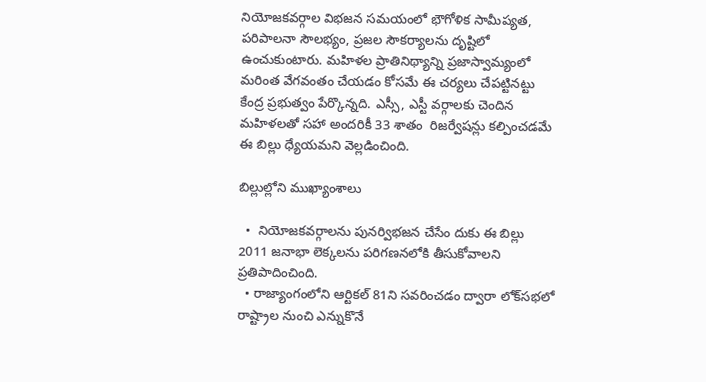నియోజకవర్గాల విభజన సమయంలో భౌగోళిక సామీప్యత, పరిపాలనా సౌలభ్యం, ప్రజల సౌకర్యాలను దృష్టిలో ఉంచుకుంటారు. మహిళల ప్రాతినిథ్యాన్ని ప్రజాస్వామ్యంలో మరింత వేగవంతం చేయడం కోసమే ఈ చర్యలు చేపట్టినట్టు కేంద్ర ప్రభుత్వం పేర్కొన్నది. ఎస్సీ, ఎస్టీ వర్గాలకు చెందిన మహిళలతో సహా అందరికీ 33 శాతం  రిజర్వేషన్లు కల్పించడమే ఈ బిల్లు ధ్యేయమని వెల్లడించింది.

బిల్లుల్లోని ముఖ్యాంశాలు

  •  నియోజకవర్గాలను పునర్విభజన చేసేం దుకు ఈ బిల్లు 2011 జనాభా లెక్కలను పరిగణనలోకి తీసుకోవాలని ప్రతిపాదించింది.
  • రాజ్యాంగంలోని ఆర్టికల్ 81ని సవరించడం ద్వారా లోక్‌‌‌‌సభలో రాష్ట్రాల నుంచి ఎన్నుకొనే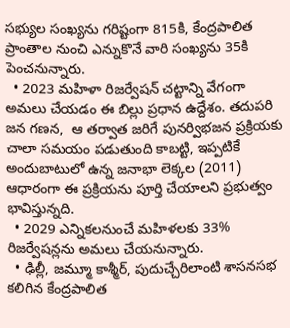సభ్యుల సంఖ్యను గరిష్టంగా 815కి, కేంద్రపాలిత ప్రాంతాల నుంచి ఎన్నుకొనే వారి సంఖ్యను 35కి పెంచనున్నారు.
  • 2023 మహిళా రిజర్వేషన్ చట్టాన్ని వేగంగా అమలు చేయడం ఈ బిల్లు ప్రధాన ఉద్దేశం. తదుపరి జన గణన,  ఆ తర్వాత జరిగే పునర్విభజన ప్రక్రియకు చాలా సమయం పడుతుంది కాబట్టి, ఇప్పటికే అందుబాటులో ఉన్న జనాభా లెక్కల (2011) ఆధారంగా ఈ ప్రక్రియను పూర్తి చేయాలని ప్రభుత్వం భావిస్తున్నది.
  • 2029 ఎన్నికలనుంచే మహిళలకు 33% రిజర్వేషన్లను అమలు చేయనున్నారు.
  • ఢిల్లీ, జమ్మూ కాశ్మీర్, పుదుచ్చేరిలాంటి శాసనసభ కలిగిన కేంద్రపాలిత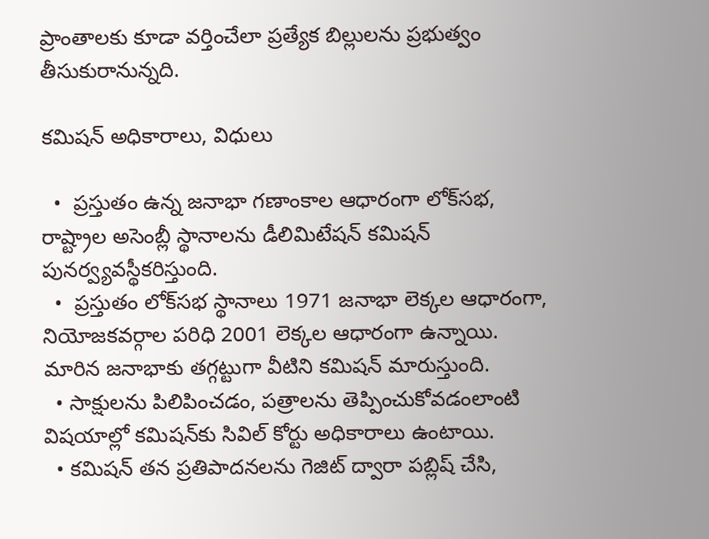ప్రాంతాలకు కూడా వర్తించేలా ప్రత్యేక బిల్లులను ప్రభుత్వం తీసుకురానున్నది.

కమిషన్‌‌‌‌ అధికారాలు, విధులు

  •  ప్రస్తుతం ఉన్న జనాభా గణాంకాల ఆధారంగా లోక్‌‌‌‌సభ, రాష్ట్రాల అసెంబ్లీ స్థానాలను డీలిమిటేషన్‌‌‌‌ కమిషన్ పునర్వ్యవస్థీకరిస్తుంది.
  •  ప్రస్తుతం లోక్‌‌‌‌సభ స్థానాలు 1971 జనాభా లెక్కల ఆధారంగా, నియోజకవర్గాల పరిధి 2001 లెక్కల ఆధారంగా ఉన్నాయి. మారిన జనాభాకు తగ్గట్టుగా వీటిని కమిషన్‌‌‌‌ మారుస్తుంది.
  • సాక్షులను పిలిపించడం, పత్రాలను తెప్పించుకోవడంలాంటి విషయాల్లో కమిషన్‌‌‌‌కు సివిల్ కోర్టు అధికారాలు ఉంటాయి.
  • కమిషన్ తన ప్రతిపాదనలను గెజిట్ ద్వారా పబ్లిష్ చేసి,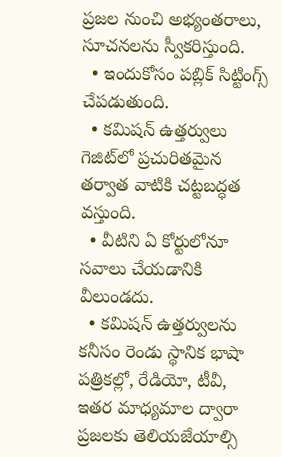ప్రజల నుంచి అభ్యంతరాలు, సూచనలను స్వీకరిస్తుంది.
  • ఇందుకోసం పబ్లిక్‌‌‌‌ సిట్టింగ్స్‌‌‌‌ చేపడుతుంది.
  • కమిషన్ ఉత్తర్వులు గెజిట్‌‌‌‌లో ప్రచురితమైన తర్వాత వాటికి చట్టబద్ధత వస్తుంది.
  • వీటిని ఏ కోర్టులోనూ సవాలు చేయడానికి వీలుండదు.
  • కమిషన్ ఉత్తర్వులను కనీసం రెండు స్థానిక భాషా పత్రికల్లో, రేడియో, టీవీ, ఇతర మాధ్యమాల ద్వారా ప్రజలకు తెలియజేయాల్సి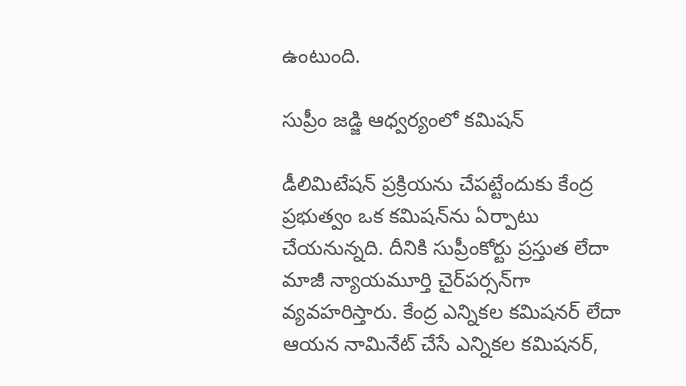ఉంటుంది.

సుప్రీం జడ్జి ఆధ్వర్యంలో కమిషన్‌‌‌‌

డీలిమిటేషన్‌‌‌‌ ప్రక్రియను చేపట్టేందుకు కేంద్ర ప్రభుత్వం ఒక కమిషన్‌‌‌‌ను ఏర్పాటు చేయనున్నది. దీనికి సుప్రీంకోర్టు ప్రస్తుత లేదా మాజీ న్యాయమూర్తి చైర్‌‌‌‌పర్సన్‌‌‌‌గా వ్యవహరిస్తారు. కేంద్ర ఎన్నికల కమిషనర్ లేదా ఆయన నామినేట్ చేసే ఎన్నికల కమిషనర్‌‌‌‌‌‌‌‌,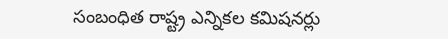సంబంధిత రాష్ట్ర ఎన్నికల కమిషనర్లు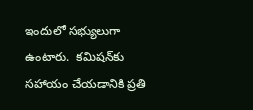ఇందులో సభ్యులుగా ఉంటారు.  కమిషన్‌‌‌‌కు సహాయం చేయడానికి ప్రతి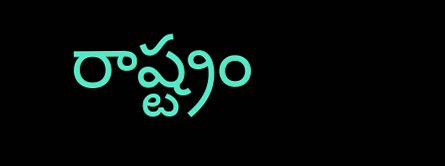రాష్ట్రం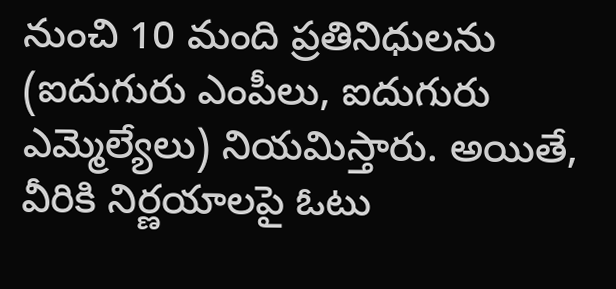నుంచి 10 మంది ప్రతినిధులను (ఐదుగురు ఎంపీలు, ఐదుగురు ఎమ్మెల్యేలు) నియమిస్తారు. అయితే, వీరికి నిర్ణయాలపై ఓటు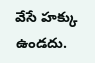వేసే హక్కు ఉండదు.